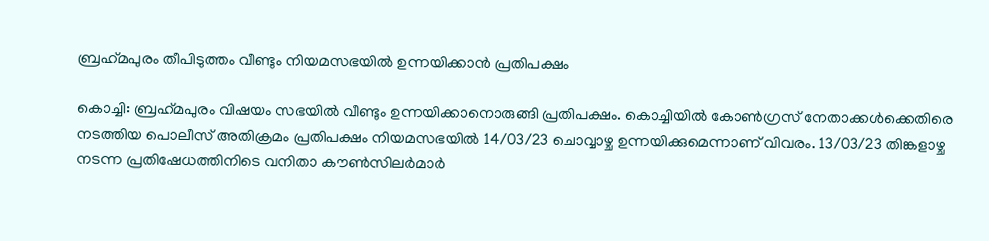ബ്രഹ്‌മപുരം തീപിടുത്തം വീണ്ടും നിയമസഭയില്‍ ഉന്നയിക്കാന്‍ പ്രതിപക്ഷം

കൊച്ചി: ബ്രഹ്‌മപുരം വിഷയം സഭയില്‍ വീണ്ടും ഉന്നയിക്കാനൊരുങ്ങി പ്രതിപക്ഷം. കൊച്ചിയില്‍ കോണ്‍ഗ്രസ് നേതാക്കള്‍ക്കെതിരെ നടത്തിയ പൊലീസ് അതിക്രമം പ്രതിപക്ഷം നിയമസഭയില്‍ 14/03/23 ചൊവ്വാഴ്ച ഉന്നയിക്കുമെന്നാണ് വിവരം. 13/03/23 തിങ്കളാഴ്ച നടന്ന പ്രതിഷേധത്തിനിടെ വനിതാ കൗണ്‍സിലര്‍മാര്‍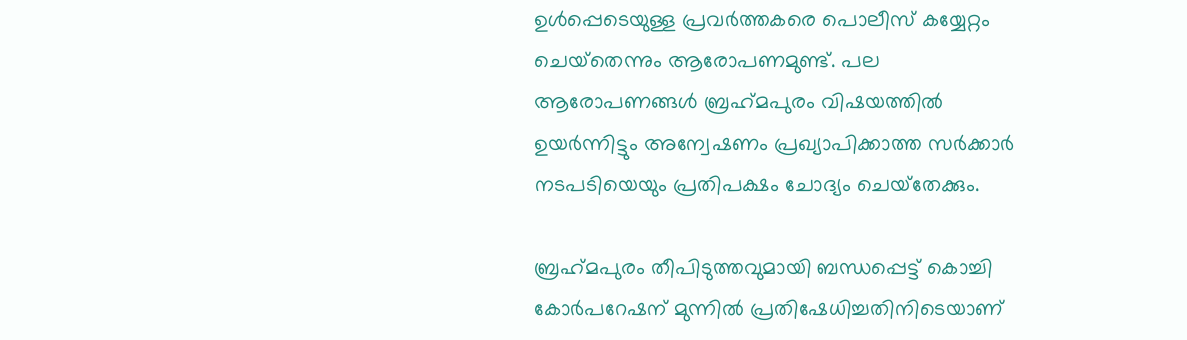ഉള്‍പ്പെടെയുള്ള പ്രവര്‍ത്തകരെ പൊലീസ് കയ്യേറ്റം ചെയ്‌തെന്നും ആരോപണമുണ്ട്. പല ആരോപണങ്ങള്‍ ബ്രഹ്‌മപുരം വിഷയത്തില്‍ ഉയര്‍ന്നിട്ടും അന്വേഷണം പ്രഖ്യാപിക്കാത്ത സര്‍ക്കാര്‍ നടപടിയെയും പ്രതിപക്ഷം ചോദ്യം ചെയ്‌തേക്കും.

ബ്രഹ്‌മപുരം തീപിടുത്തവുമായി ബന്ധപ്പെട്ട് കൊച്ചി കോര്‍പറേഷന് മുന്നില്‍ പ്രതിഷേധിച്ചതിനിടെയാണ്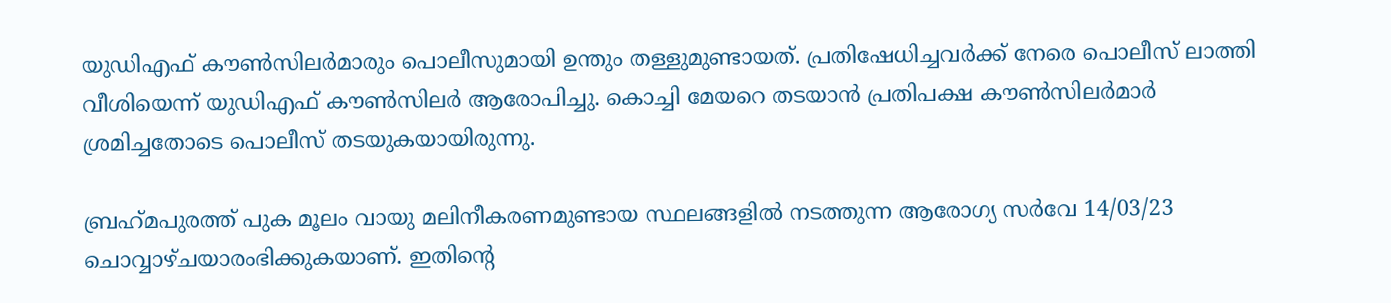യുഡിഎഫ് കൗണ്‍സിലര്‍മാരും പൊലീസുമായി ഉന്തും തള്ളുമുണ്ടായത്. പ്രതിഷേധിച്ചവര്‍ക്ക് നേരെ പൊലീസ് ലാത്തി വീശിയെന്ന് യുഡിഎഫ് കൗണ്‍സിലര്‍ ആരോപിച്ചു. കൊച്ചി മേയറെ തടയാന്‍ പ്രതിപക്ഷ കൗണ്‍സിലര്‍മാര്‍ ശ്രമിച്ചതോടെ പൊലീസ് തടയുകയായിരുന്നു.

ബ്രഹ്‌മപുരത്ത് പുക മൂലം വായു മലിനീകരണമുണ്ടായ സ്ഥലങ്ങളില്‍ നടത്തുന്ന ആരോഗ്യ സര്‍വേ 14/03/23 ചൊവ്വാഴ്ചയാരംഭിക്കുകയാണ്. ഇതിന്റെ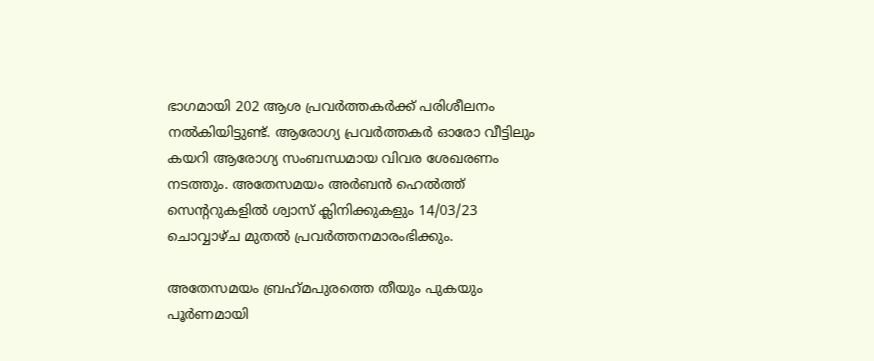ഭാഗമായി 202 ആശ പ്രവര്‍ത്തകര്‍ക്ക് പരിശീലനം നല്‍കിയിട്ടുണ്ട്. ആരോഗ്യ പ്രവര്‍ത്തകര്‍ ഓരോ വീട്ടിലും കയറി ആരോഗ്യ സംബന്ധമായ വിവര ശേഖരണം നടത്തും. അതേസമയം അര്‍ബന്‍ ഹെല്‍ത്ത് സെന്ററുകളില്‍ ശ്വാസ് ക്ലിനിക്കുകളും 14/03/23 ചൊവ്വാഴ്ച മുതല്‍ പ്രവര്‍ത്തനമാരംഭിക്കും.

അതേസമയം ബ്രഹ്‌മപുരത്തെ തീയും പുകയും പൂര്‍ണമായി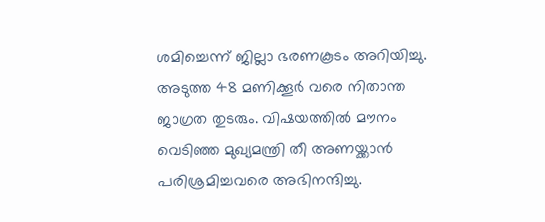ശമിച്ചെന്ന് ജില്ലാ ഭരണകൂടം അറിയിച്ചു. അടുത്ത 48 മണിക്കൂര്‍ വരെ നിതാന്ത ജാഗ്രത തുടരും. വിഷയത്തില്‍ മൗനം വെടിഞ്ഞ മുഖ്യമന്ത്രി തീ അണയ്ക്കാന്‍ പരിശ്രമിച്ചവരെ അഭിനന്ദിച്ചു.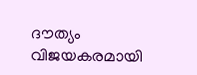ദൗത്യം വിജയകരമായി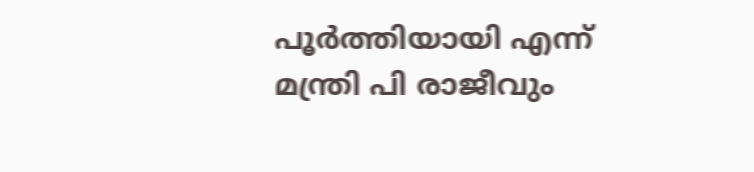പൂര്‍ത്തിയായി എന്ന് മന്ത്രി പി രാജീവും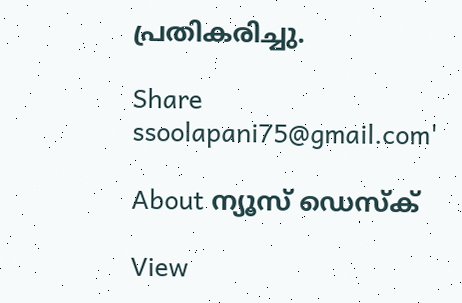പ്രതികരിച്ചു.

Share
ssoolapani75@gmail.com'

About ന്യൂസ് ഡെസ്ക്

View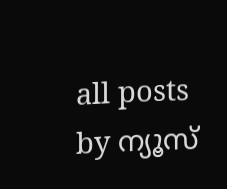all posts by ന്യൂസ്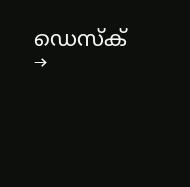ഡെസ്ക് →